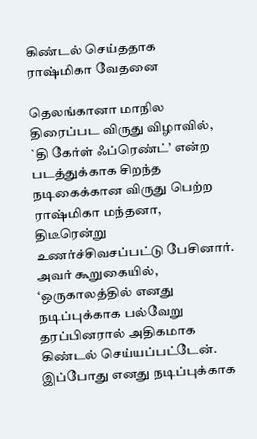கிண்டல் செய்ததாக ராஷ்மிகா வேதனை

தெலங்கானா மாநில திரைப்பட விருது விழாவில், `தி கேர்ள் ஃப்ரெண்ட்’ என்ற படத்துக்காக சிறந்த நடிகைக்கான விருது பெற்ற ராஷ்மிகா மந்தனா, திடீரென்று உணர்ச்சிவசப்பட்டு பேசினார். அவர் கூறுகையில், ‘ஒருகாலத்தில் எனது நடிப்புக்காக பல்வேறு தரப்பினரால் அதிகமாக கிண்டல் செய்யப்பட்டேன். இப்போது எனது நடிப்புக்காக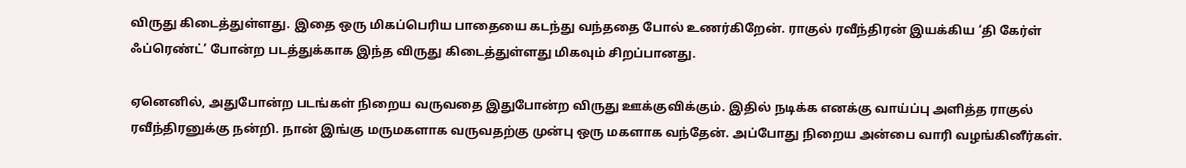விருது கிடைத்துள்ளது. இதை ஒரு மிகப்பெரிய பாதையை கடந்து வந்ததை போல் உணர்கிறேன். ராகுல் ரவீந்திரன் இயக்கிய ‘தி கேர்ள் ஃப்ரெண்ட்’ போன்ற படத்துக்காக இந்த விருது கிடைத்துள்ளது மிகவும் சிறப்பானது.

ஏனெனில், அதுபோன்ற படங்கள் நிறைய வருவதை இதுபோன்ற விருது ஊக்குவிக்கும். இதில் நடிக்க எனக்கு வாய்ப்பு அளித்த ராகுல் ரவீந்திரனுக்கு நன்றி. நான் இங்கு மருமகளாக வருவதற்கு முன்பு ஒரு மகளாக வந்தேன். அப்போது நிறைய அன்பை வாரி வழங்கினீர்கள்.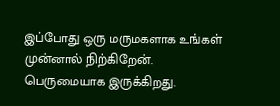இப்போது ஒரு மருமகளாக உங்கள் முன்னால் நிற்கிறேன். பெருமையாக இருக்கிறது.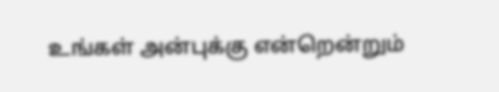உங்கள் அன்புக்கு என்றென்றும்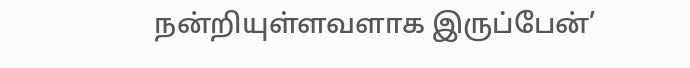நன்றியுள்ளவளாக இருப்பேன்’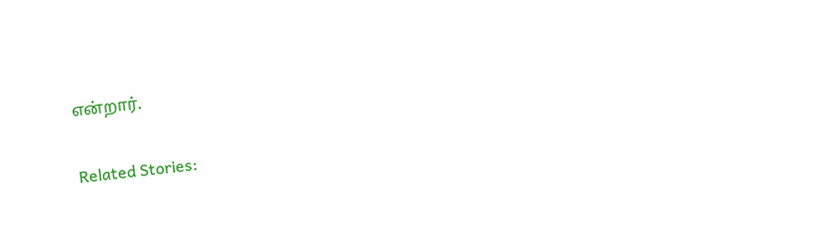என்றார்.

Related Stories: